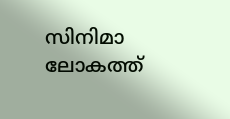സിനിമാ ലോകത്ത്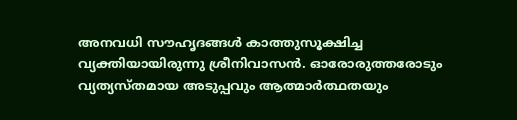അനവധി സൗഹൃദങ്ങൾ കാത്തുസൂക്ഷിച്ച വ്യക്തിയായിരുന്നു ശ്രീനിവാസൻ. ഓരോരുത്തരോടും വ്യത്യസ്തമായ അടുപ്പവും ആത്മാർത്ഥതയും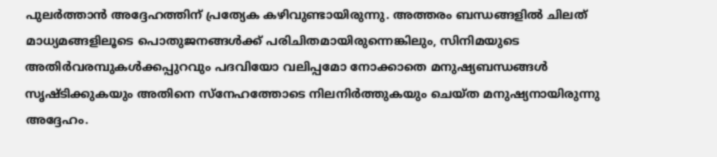പുലർത്താൻ അദ്ദേഹത്തിന് പ്രത്യേക കഴിവുണ്ടായിരുന്നു. അത്തരം ബന്ധങ്ങളിൽ ചിലത് മാധ്യമങ്ങളിലൂടെ പൊതുജനങ്ങൾക്ക് പരിചിതമായിരുന്നെങ്കിലും, സിനിമയുടെ അതിർവരമ്പുകൾക്കപ്പുറവും പദവിയോ വലിപ്പമോ നോക്കാതെ മനുഷ്യബന്ധങ്ങൾ സൃഷ്ടിക്കുകയും അതിനെ സ്‌നേഹത്തോടെ നിലനിർത്തുകയും ചെയ്ത മനുഷ്യനായിരുന്നു അദ്ദേഹം.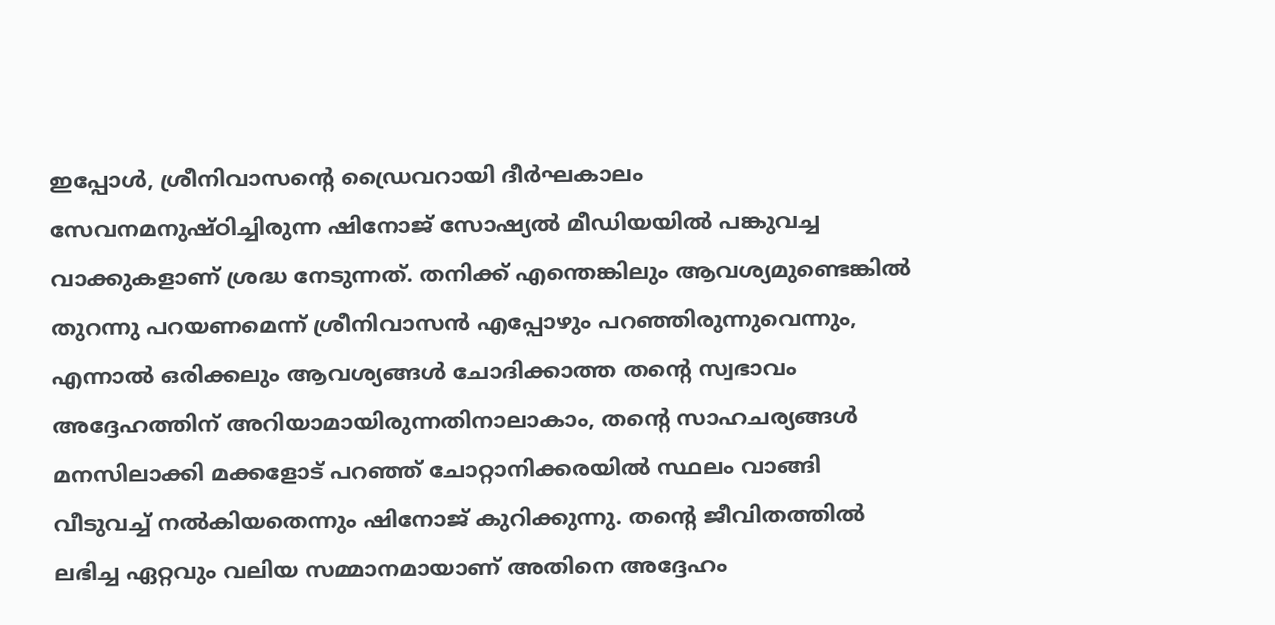ഇപ്പോൾ, ശ്രീനിവാസന്റെ ഡ്രൈവറായി ദീർഘകാലം സേവനമനുഷ്ഠിച്ചിരുന്ന ഷിനോജ് സോഷ്യൽ മീഡിയയിൽ പങ്കുവച്ച വാക്കുകളാണ് ശ്രദ്ധ നേടുന്നത്. തനിക്ക് എന്തെങ്കിലും ആവശ്യമുണ്ടെങ്കിൽ തുറന്നു പറയണമെന്ന് ശ്രീനിവാസൻ എപ്പോഴും പറഞ്ഞിരുന്നുവെന്നും, എന്നാൽ ഒരിക്കലും ആവശ്യങ്ങൾ ചോദിക്കാത്ത തന്റെ സ്വഭാവം അദ്ദേഹത്തിന് അറിയാമായിരുന്നതിനാലാകാം, തന്റെ സാഹചര്യങ്ങൾ മനസിലാക്കി മക്കളോട് പറഞ്ഞ് ചോറ്റാനിക്കരയിൽ സ്ഥലം വാങ്ങി വീടുവച്ച് നൽകിയതെന്നും ഷിനോജ് കുറിക്കുന്നു. തന്റെ ജീവിതത്തിൽ ലഭിച്ച ഏറ്റവും വലിയ സമ്മാനമായാണ് അതിനെ അദ്ദേഹം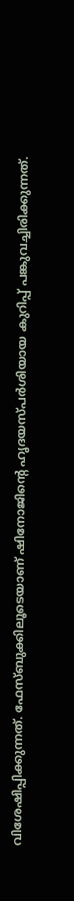വിശേഷിപ്പിക്കുന്നത്. ഫേസ്ബുക്കിലൂടെയാണ് ഷിനോജിന്റെ ഹൃദയസ്പർശിയായ കുറിപ്പ് പങ്കുവച്ചിരിക്കുന്നത്.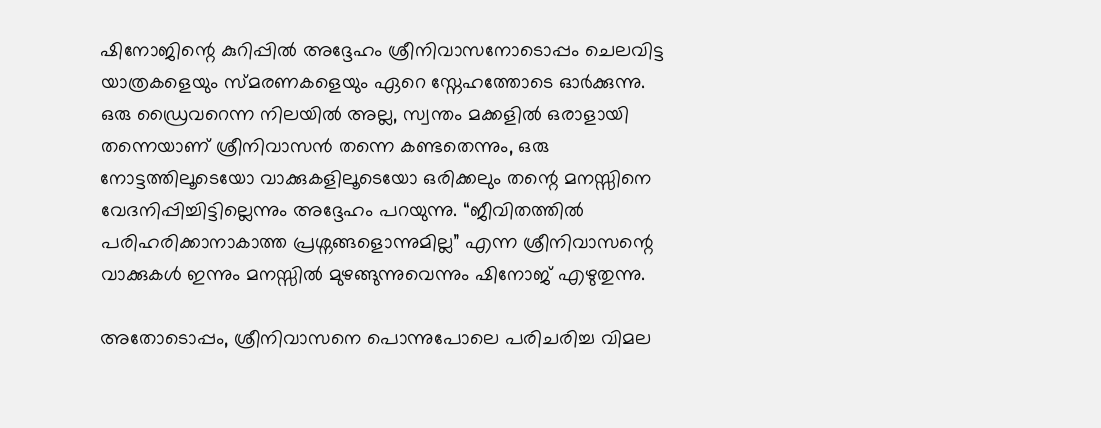ഷിനോജിന്റെ കുറിപ്പിൽ അദ്ദേഹം ശ്രീനിവാസനോടൊപ്പം ചെലവിട്ട യാത്രകളെയും സ്മരണകളെയും ഏറെ സ്നേഹത്തോടെ ഓർക്കുന്നു. ഒരു ഡ്രൈവറെന്ന നിലയിൽ അല്ല, സ്വന്തം മക്കളിൽ ഒരാളായി തന്നെയാണ് ശ്രീനിവാസൻ തന്നെ കണ്ടതെന്നും, ഒരു നോട്ടത്തിലൂടെയോ വാക്കുകളിലൂടെയോ ഒരിക്കലും തന്റെ മനസ്സിനെ വേദനിപ്പിച്ചിട്ടില്ലെന്നും അദ്ദേഹം പറയുന്നു. “ജീവിതത്തിൽ പരിഹരിക്കാനാകാത്ത പ്രശ്നങ്ങളൊന്നുമില്ല” എന്ന ശ്രീനിവാസന്റെ വാക്കുകൾ ഇന്നും മനസ്സിൽ മുഴങ്ങുന്നുവെന്നും ഷിനോജ് എഴുതുന്നു.

അതോടൊപ്പം, ശ്രീനിവാസനെ പൊന്നുപോലെ പരിചരിച്ച വിമല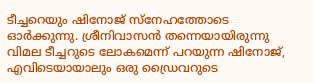ടീച്ചറെയും ഷിനോജ് സ്നേഹത്തോടെ ഓർക്കുന്നു. ശ്രീനിവാസൻ തന്നെയായിരുന്നു വിമല ടീച്ചറുടെ ലോകമെന്ന് പറയുന്ന ഷിനോജ്, എവിടെയായാലും ഒരു ഡ്രൈവറുടെ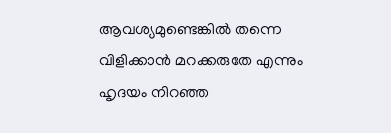ആവശ്യമുണ്ടെങ്കിൽ തന്നെ വിളിക്കാൻ മറക്കരുതേ എന്നും ഹൃദയം നിറഞ്ഞ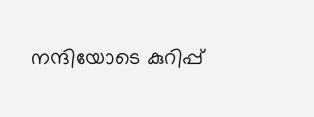നന്ദിയോടെ കുറിപ്പ്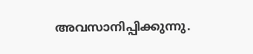അവസാനിപ്പിക്കുന്നു.